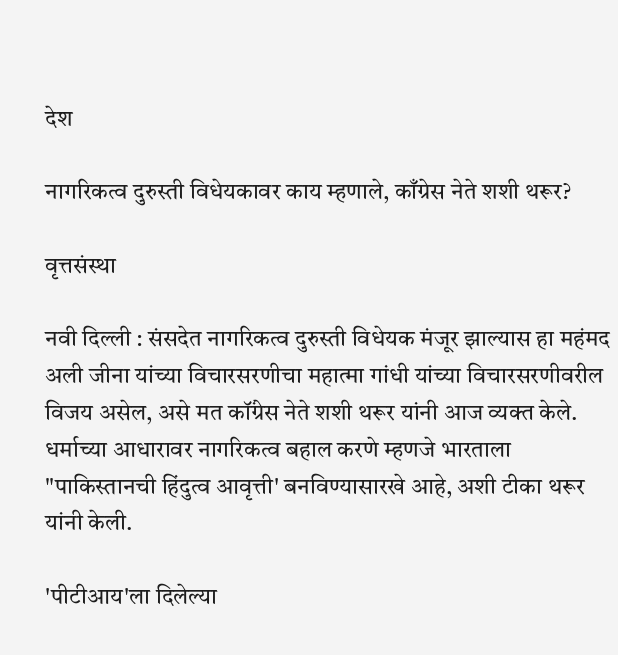देश

नागरिकत्व दुरुस्ती विधेयकावर काय म्हणाले, काँग्रेस नेते शशी थरूर?

वृत्तसंस्था

नवी दिल्ली : संसदेत नागरिकत्व दुरुस्ती विधेयक मंजूर झाल्यास हा महंमद अली जीना यांच्या विचारसरणीचा महात्मा गांधी यांच्या विचारसरणीवरील विजय असेल, असे मत कॉंग्रेस नेते शशी थरूर यांनी आज व्यक्त केले. धर्माच्या आधारावर नागरिकत्व बहाल करणे म्हणजे भारताला "पाकिस्तानची हिंदुत्व आवृत्ती' बनविण्यासारखे आहे, अशी टीका थरूर यांनी केली.

'पीटीआय'ला दिलेल्या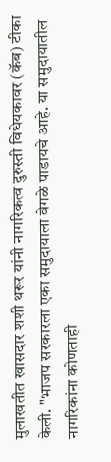मुलाखतीत खासदार शशी थरूर यांनी नागरिकत्व दुरुस्ती विधेयकावर (कॅब) टीका केली. "भाजप सरकारला एका समुदायाला वेगळे पाडायचे आहे. या समुदायातील नागरिकांना कोणताही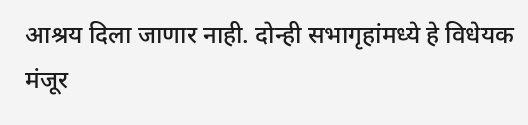आश्रय दिला जाणार नाही. दोन्ही सभागृहांमध्ये हे विधेयक मंजूर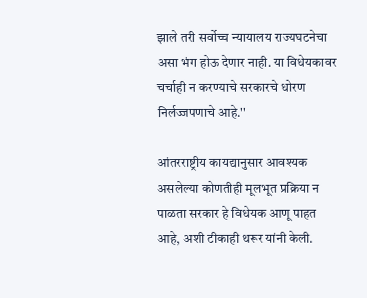झाले तरी सर्वोच्च न्यायालय राज्यघटनेचा असा भंग होऊ देणार नाही. या विधेयकावर चर्चाही न करण्याचे सरकारचे धोरण निर्लज्जपणाचे आहे.''

आंतरराष्ट्रीय कायद्यानुसार आवश्‍यक असलेल्या कोणतीही मूलभूत प्रक्रिया न पाळता सरकार हे विधेयक आणू पाहत आहे, अशी टीकाही थरूर यांनी केली.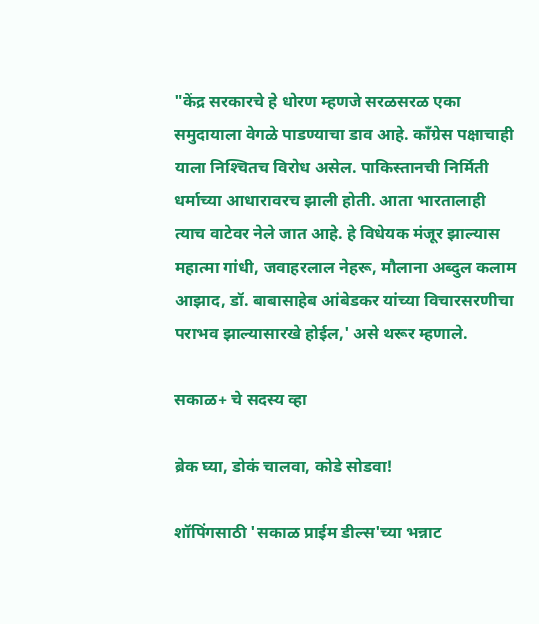"केंद्र सरकारचे हे धोरण म्हणजे सरळसरळ एका समुदायाला वेगळे पाडण्याचा डाव आहे. कॉंग्रेस पक्षाचाही याला निश्‍चितच विरोध असेल. पाकिस्तानची निर्मिती धर्माच्या आधारावरच झाली होती. आता भारतालाही त्याच वाटेवर नेले जात आहे. हे विधेयक मंजूर झाल्यास महात्मा गांधी, जवाहरलाल नेहरू, मौलाना अब्दुल कलाम आझाद, डॉ. बाबासाहेब आंबेडकर यांच्या विचारसरणीचा पराभव झाल्यासारखे होईल,' असे थरूर म्हणाले.

सकाळ+ चे सदस्य व्हा

ब्रेक घ्या, डोकं चालवा, कोडे सोडवा!

शॉपिंगसाठी 'सकाळ प्राईम डील्स'च्या भन्नाट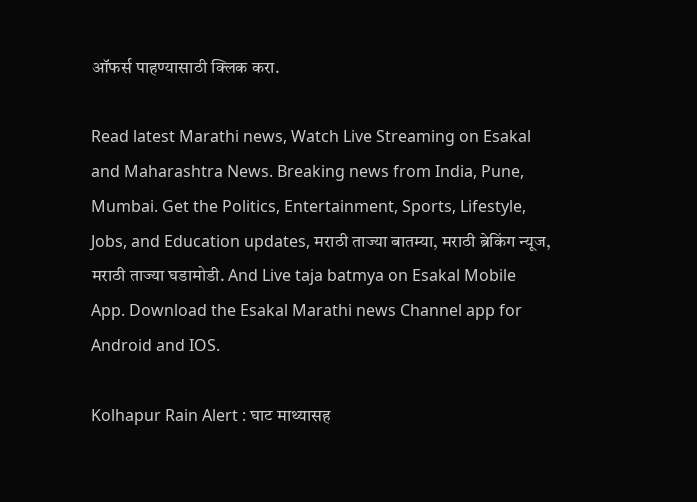ऑफर्स पाहण्यासाठी क्लिक करा.

Read latest Marathi news, Watch Live Streaming on Esakal and Maharashtra News. Breaking news from India, Pune, Mumbai. Get the Politics, Entertainment, Sports, Lifestyle, Jobs, and Education updates, मराठी ताज्या बातम्या, मराठी ब्रेकिंग न्यूज, मराठी ताज्या घडामोडी. And Live taja batmya on Esakal Mobile App. Download the Esakal Marathi news Channel app for Android and IOS.

Kolhapur Rain Alert : घाट माथ्यासह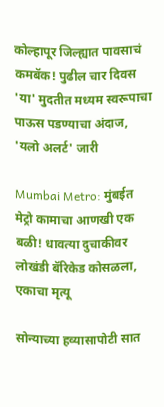कोल्हापूर जिल्ह्यात पावसाचं कमबॅक! पुढील चार दिवस 'या' मुदतीत मध्यम स्वरूपाचा पाऊस पडण्याचा अंदाज, 'यलो अलर्ट' जारी

Mumbai Metro: मुंबईत मेट्रो कामाचा आणखी एक बळी! धावत्या दुचाकीवर लोखंडी बॅरिकेड कोसळला, एकाचा मृत्यू

सोन्याच्या हव्यासापोटी सात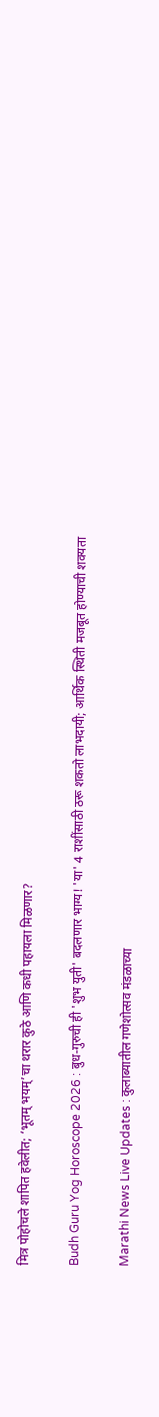मित्र पोहोचले शापित हवेलीत; ‘भूतम् भयम्’चा थरार कुठे आणि कधी पहायला मिळणार?

Budh Guru Yog Horoscope 2026 : बुध-गुरुची ही 'शुभ युती' बदलणार भाग्य! 'या' 4 राशींसाठी ठरू शकतो लाभदायी; आर्थिक स्थिती मजबूत होण्याची शक्यता

Marathi News Live Updates : कुलाब्यातील गणेशोत्सव मंडळाच्या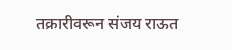तक्रारीवरून संजय राऊत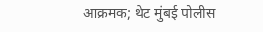आक्रमक; थेट मुंबई पोलीस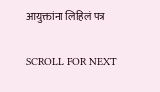आयुक्तांना लिहिलं पत्र

SCROLL FOR NEXT